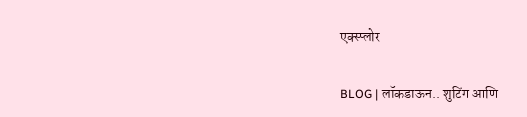एक्स्प्लोर

BLOG | लॉकडाऊन.. शुटिंग आणि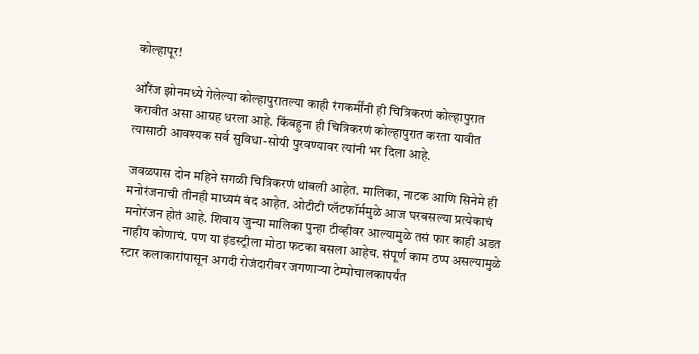कोल्हापूर!

ऑरेंज झोनमध्ये गेलेल्या कोल्हापुरातल्या काही रंगकर्मींनी ही चित्रिकरणं कोल्हापुरात करावीत असा आग्रह धरला आहे. किंबहुना ही चित्रिकरणं कोल्हापुरात करता यावीत त्यासाठी आवश्यक सर्व सुविधा-सोयी पुरवण्यावर त्यांनी भर दिला आहे.

जवळपास दोन महिने सगळी चित्रिकरणं थांबली आहेत. मालिका, नाटक आणि सिनेमे ही मनोरंजनाची तीनही माध्यमं बंद आहेत. ओटीटी प्लॅटफॉर्ममुळे आज घरबसल्या प्रत्येकाचं मनोरंजन होतं आहे. शिवाय जुन्या मालिका पुन्हा टीव्हीवर आल्यामुळे तसं फार काही अडत नाहीय कोणाचं. पण या इंडस्ट्रीला मोठा फटका बसला आहेच. संपूर्ण काम ठप्प असल्यामुळे स्टार कलाकारांपासून अगदी रोजंदारीवर जगणाऱ्या टेम्पोचालकापर्यंत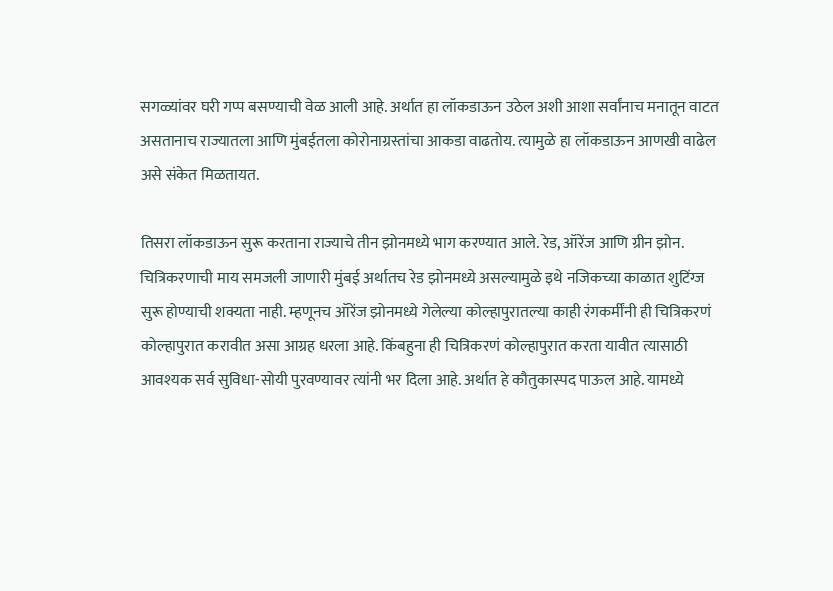सगळ्यांवर घरी गप्प बसण्याची वेळ आली आहे. अर्थात हा लॉकडाऊन उठेल अशी आशा सर्वांनाच मनातून वाटत असतानाच राज्यातला आणि मुंबईतला कोरोनाग्रस्तांचा आकडा वाढतोय. त्यामुळे हा लॉकडाऊन आणखी वाढेल असे संकेत मिळतायत.

तिसरा लॉकडाऊन सुरू करताना राज्याचे तीन झोनमध्ये भाग करण्यात आले. रेड, ऑरेंज आणि ग्रीन झोन. चित्रिकरणाची माय समजली जाणारी मुंबई अर्थातच रेड झोनमध्ये असल्यामुळे इथे नजिकच्या काळात शुटिंग्ज सुरू होण्याची शक्यता नाही. म्हणूनच ऑरेंज झोनमध्ये गेलेल्या कोल्हापुरातल्या काही रंगकर्मींनी ही चित्रिकरणं कोल्हापुरात करावीत असा आग्रह धरला आहे. किंबहुना ही चित्रिकरणं कोल्हापुरात करता यावीत त्यासाठी आवश्यक सर्व सुविधा-सोयी पुरवण्यावर त्यांनी भर दिला आहे. अर्थात हे कौतुकास्पद पाऊल आहे. यामध्ये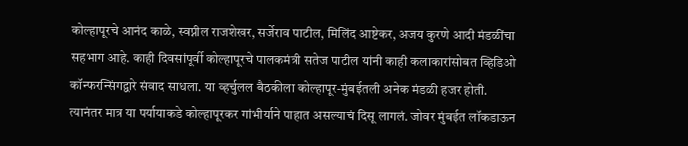कोल्हापूरचे आनंद काळे, स्वप्नील राजशेखर, सर्जेराव पाटील, मिलिंद आष्टेकर, अजय कुरणे आदी मंडळींचा सहभाग आहे. काही दिवसांपूर्वी कोल्हापूरचे पालकमंत्री सतेज पाटील यांनी काही कलाकारांसोबत व्हिडिओ कॉन्फरन्सिंगद्वारे संवाद साधला. या व्हर्चुलल बैठकीला कोल्हापूर-मुंबईतली अनेक मंडळी हजर होती. त्यानंतर मात्र या पर्यायाकडे कोल्हापूरकर गांभीर्याने पाहात असल्याचं दिसू लागलं. जोवर मुंबईत लॉकडाऊन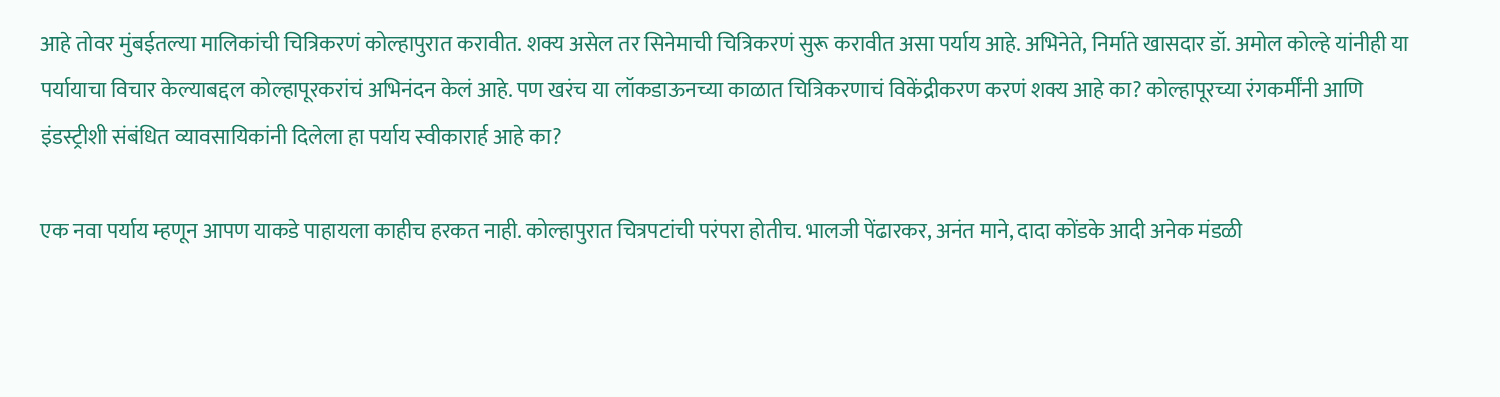आहे तोवर मुंबईतल्या मालिकांची चित्रिकरणं कोल्हापुरात करावीत. शक्य असेल तर सिनेमाची चित्रिकरणं सुरू करावीत असा पर्याय आहे. अभिनेते, निर्माते खासदार डॉ. अमोल कोल्हे यांनीही या पर्यायाचा विचार केल्याबद्दल कोल्हापूरकरांचं अभिनंदन केलं आहे. पण खरंच या लॉकडाऊनच्या काळात चित्रिकरणाचं विकेंद्रीकरण करणं शक्य आहे का? कोल्हापूरच्या रंगकर्मींनी आणि इंडस्ट्रीशी संबंधित व्यावसायिकांनी दिलेला हा पर्याय स्वीकारार्ह आहे का?

एक नवा पर्याय म्हणून आपण याकडे पाहायला काहीच हरकत नाही. कोल्हापुरात चित्रपटांची परंपरा होतीच. भालजी पेंढारकर, अनंत माने, दादा कोंडके आदी अनेक मंडळी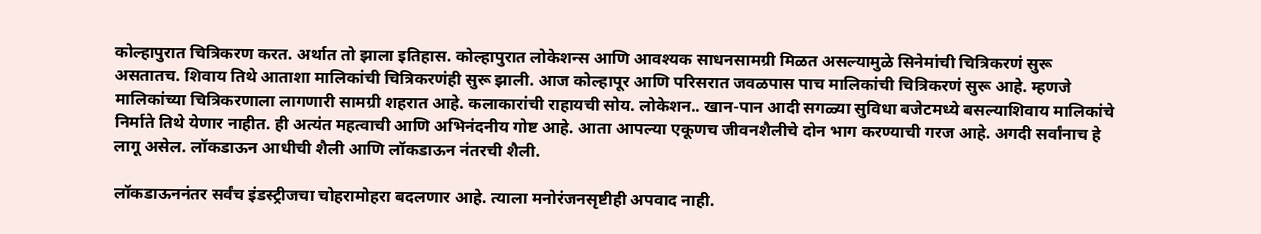कोल्हापुरात चित्रिकरण करत. अर्थात तो झाला इतिहास. कोल्हापुरात लोकेशन्स आणि आवश्यक साधनसामग्री मिळत असल्यामुळे सिनेमांची चित्रिकरणं सुरू असतातच. शिवाय तिथे आताशा मालिकांची चित्रिकरणंही सुरू झाली. आज कोल्हापूर आणि परिसरात जवळपास पाच मालिकांची चित्रिकरणं सुरू आहे. म्हणजे मालिकांच्या चित्रिकरणाला लागणारी सामग्री शहरात आहे. कलाकारांची राहायची सोय. लोकेशन.. खान-पान आदी सगळ्या सुविधा बजेटमध्ये बसल्याशिवाय मालिकांचे निर्माते तिथे येणार नाहीत. ही अत्यंत महत्वाची आणि अभिनंदनीय गोष्ट आहे. आता आपल्या एकूणच जीवनशैलीचे दोन भाग करण्याची गरज आहे. अगदी सर्वांनाच हे लागू असेल. लॉकडाऊन आधीची शैली आणि लॉकडाऊन नंतरची शैली.

लॉकडाऊननंतर सर्वंच इंडस्ट्रीजचा चोहरामोहरा बदलणार आहे. त्याला मनोरंजनसृष्टीही अपवाद नाही.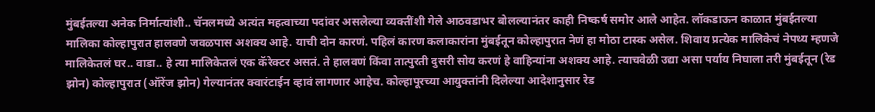मुंबईतल्या अनेक निर्मात्यांशी.. चॅनलमध्ये अत्यंत महत्वाच्या पदांवर असलेल्या व्यक्तींशी गेले आठवडाभर बोलल्यानंतर काही निष्कर्ष समोर आले आहेत. लॉकडाऊन काळात मुंबईतल्या मालिका कोल्हापुरात हालवणे जवळपास अशक्य आहे. याची दोन कारणं. पहिलं कारण कलाकारांना मुंबईतून कोल्हापुरात नेणं हा मोठा टास्क असेल. शिवाय प्रत्येक मालिकेचं नेपथ्य म्हणजे मालिकेतलं घर.. वाडा.. हे त्या मालिकेतलं एक कॅरेक्टर असतं. ते हालवणं किंवा तात्पुरती दुसरी सोय करणं हे वाहिन्यांना अशक्य आहे. त्याचवेळी उद्या असा पर्याय निघाला तरी मुंबईतून (रेड झोन) कोल्हापुरात (ऑरेंज झोन) गेल्यानंतर क्वारंटाईन व्हावं लागणार आहेच. कोल्हापूरच्या आयुक्तांनी दिलेल्या आदेशानुसार रेड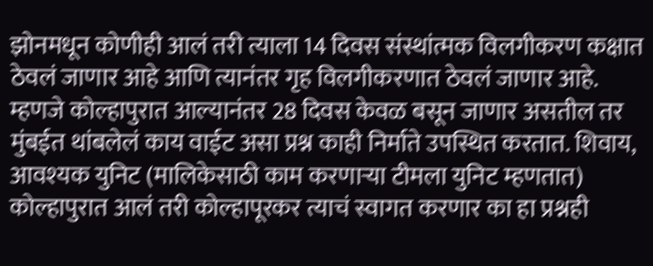झोनमधून कोणीही आलं तरी त्याला 14 दिवस संस्थांत्मक विलगीकरण कक्षात ठेवलं जाणार आहे आणि त्यानंतर गृह विलगीकरणात ठेवलं जाणार आहे. म्हणजे कोल्हापुरात आल्यानंतर 28 दिवस केवळ बसून जाणार असतील तर मुंबईत थांबलेलं काय वाईट असा प्रश्न काही निर्माते उपस्थित करतात. शिवाय, आवश्यक युनिट (मालिकेसाठी काम करणाऱ्या टीमला युनिट म्हणतात) कोल्हापुरात आलं तरी कोल्हापूरकर त्याचं स्वागत करणार का हा प्रश्नही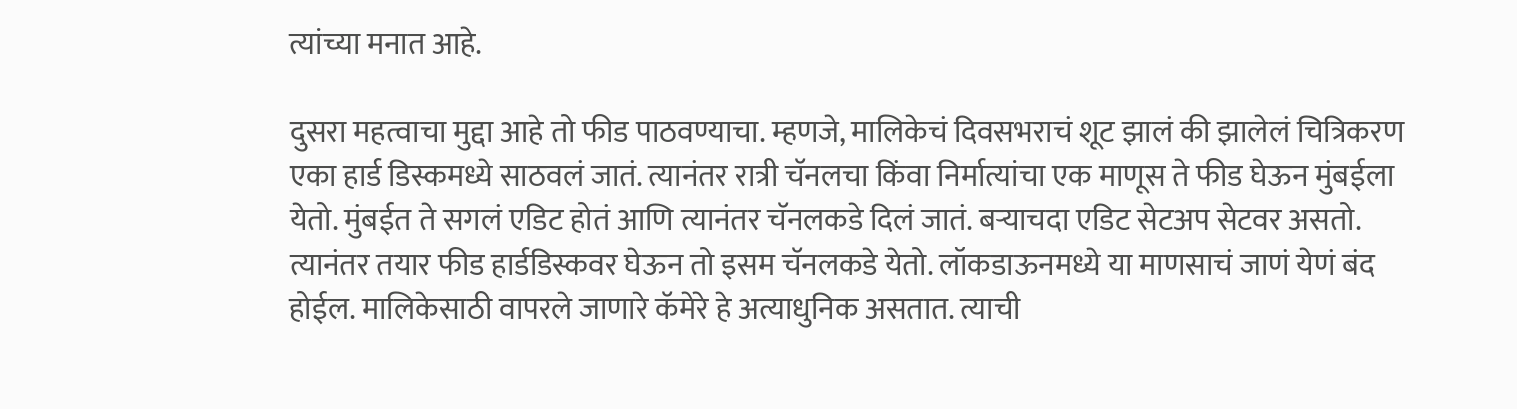त्यांच्या मनात आहे.

दुसरा महत्वाचा मुद्दा आहे तो फीड पाठवण्याचा. म्हणजे, मालिकेचं दिवसभराचं शूट झालं की झालेलं चित्रिकरण एका हार्ड डिस्कमध्ये साठवलं जातं. त्यानंतर रात्री चॅनलचा किंवा निर्मात्यांचा एक माणूस ते फीड घेऊन मुंबईला येतो. मुंबईत ते सगलं एडिट होतं आणि त्यानंतर चॅनलकडे दिलं जातं. बऱ्याचदा एडिट सेटअप सेटवर असतो. त्यानंतर तयार फीड हार्डडिस्कवर घेऊन तो इसम चॅनलकडे येतो. लॉकडाऊनमध्ये या माणसाचं जाणं येणं बंद होईल. मालिकेसाठी वापरले जाणारे कॅमेरे हे अत्याधुनिक असतात. त्याची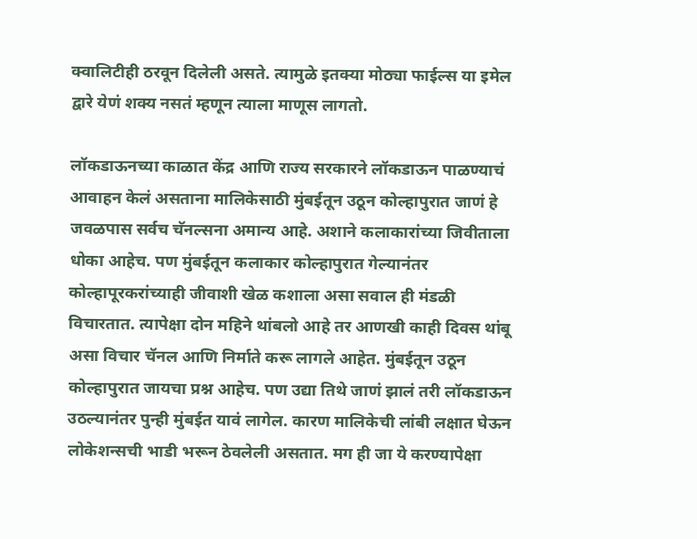क्वालिटीही ठरवून दिलेली असते. त्यामुळे इतक्या मोठ्या फाईल्स या इमेल द्वारे येणं शक्य नसतं म्हणून त्याला माणूस लागतो.

लॉकडाऊनच्या काळात केंद्र आणि राज्य सरकारने लॉकडाऊन पाळण्याचं आवाहन केलं असताना मालिकेसाठी मुंबईतून उठून कोल्हापुरात जाणं हे जवळपास सर्वच चॅनल्सना अमान्य आहे. अशाने कलाकारांच्या जिवीताला धोका आहेच. पण मुंबईतून कलाकार कोल्हापुरात गेल्यानंतर कोल्हापूरकरांच्याही जीवाशी खेळ कशाला असा सवाल ही मंडळी विचारतात. त्यापेक्षा दोन महिने थांबलो आहे तर आणखी काही दिवस थांबू असा विचार चॅनल आणि निर्माते करू लागले आहेत. मुंबईतून उठून कोल्हापुरात जायचा प्रश्न आहेच. पण उद्या तिथे जाणं झालं तरी लॉकडाऊन उठल्यानंतर पुन्ही मुंबईत यावं लागेल. कारण मालिकेची लांबी लक्षात घेऊन लोकेशन्सची भाडी भरून ठेवलेली असतात. मग ही जा ये करण्यापेक्षा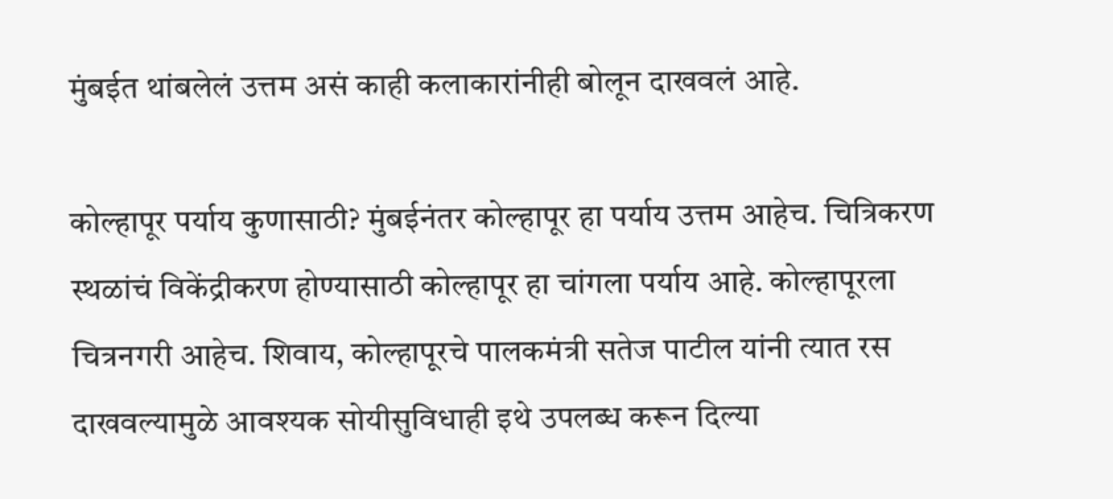मुंबईत थांबलेलं उत्तम असं काही कलाकारांनीही बोलून दाखवलं आहे.

कोल्हापूर पर्याय कुणासाठी? मुंबईनंतर कोल्हापूर हा पर्याय उत्तम आहेच. चित्रिकरण स्थळांचं विकेंद्रीकरण होण्यासाठी कोल्हापूर हा चांगला पर्याय आहे. कोल्हापूरला चित्रनगरी आहेच. शिवाय, कोल्हापूरचे पालकमंत्री सतेज पाटील यांनी त्यात रस दाखवल्यामुळे आवश्यक सोयीसुविधाही इथे उपलब्ध करून दिल्या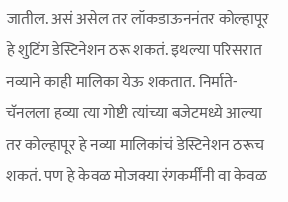जातील. असं असेल तर लॉकडाऊननंतर कोल्हापूर हे शुटिंग डेस्टिनेशन ठरू शकतं. इथल्या परिसरात नव्याने काही मालिका येऊ शकतात. निर्माते-चॅनलला हव्या त्या गोष्टी त्यांच्या बजेटमध्ये आल्या तर कोल्हापूर हे नव्या मालिकांचं डेस्टिनेशन ठरूच शकतं. पण हे केवळ मोजक्या रंगकर्मींनी वा केवळ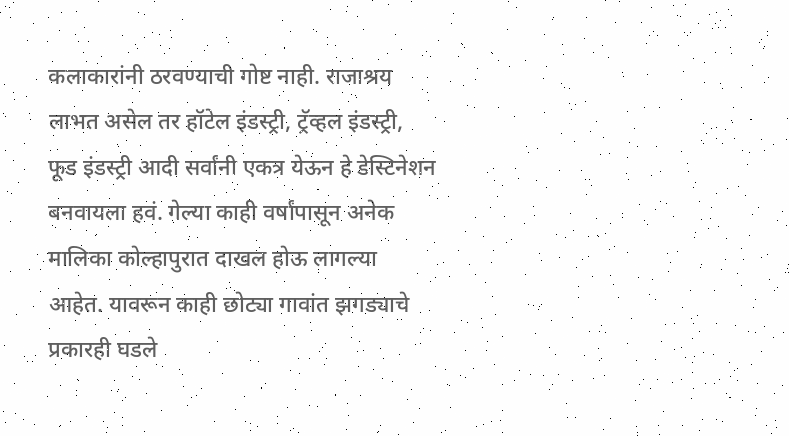कलाकारांनी ठरवण्याची गोष्ट नाही. राजाश्रय लाभत असेल तर हॉटेल इंडस्ट्री, ट्रॅव्हल इंडस्ट्री, फूड इंडस्ट्री आदी सर्वांनी एकत्र येऊन हे डेस्टिनेशन बनवायला हवं. गेल्या काही वर्षांपासून अनेक मालिका कोल्हापुरात दाखल होऊ लागल्या आहेत. यावरून काही छोट्या गावांत झगड्याचे प्रकारही घडले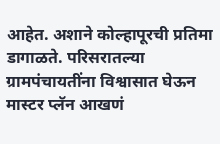आहेत. अशाने कोल्हापूरची प्रतिमा डागाळते. परिसरातल्या ग्रामपंचायतींना विश्वासात घेऊन मास्टर प्लॅन आखणं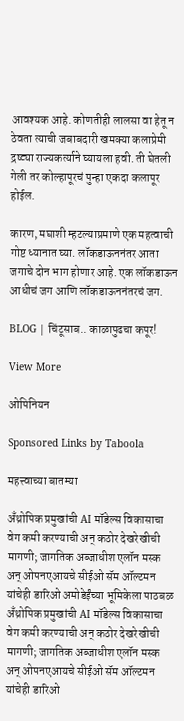आवश्यक आहे. कोणतीही लालसा वा हेतू न ठेवता त्याची जबाबदारी खमक्या कलाप्रेमी द्रष्ट्या राज्यकर्त्याने घ्यायला हवी. ती घेतली गेली तर कोल्हापूरचं पुन्हा एकदा कलापूर होईल.

कारण, मघाशी म्हटल्याप्रमाणे एक महत्वाची गोष्ट ध्यानात घ्या. लॉकडाऊननंतर आता जगाचे दोन भाग होणार आहे. एक लॉकडाऊन आधीचं जग आणि लॉकडाऊननंतरचं जग.

BLOG | चिंटूसाब.. काळापुढचा कपूर!

View More

ओपिनियन

Sponsored Links by Taboola

महत्त्वाच्या बातम्या

अँथ्रोपिक प्रमुखांची AI मॉडेल्स विकासाचा वेग कमी करण्याची अन् कठोर देखरेखीची मागणी; जागतिक अब्जाधीश एलॉन मस्क अन् ओपनएआयचे सीईओ सॅम ऑल्टमन यांचेही डारिओ अमोडेईंच्या भूमिकेला पाठबळ
अँथ्रोपिक प्रमुखांची AI मॉडेल्स विकासाचा वेग कमी करण्याची अन् कठोर देखरेखीची मागणी; जागतिक अब्जाधीश एलॉन मस्क अन् ओपनएआयचे सीईओ सॅम ऑल्टमन यांचेही डारिओ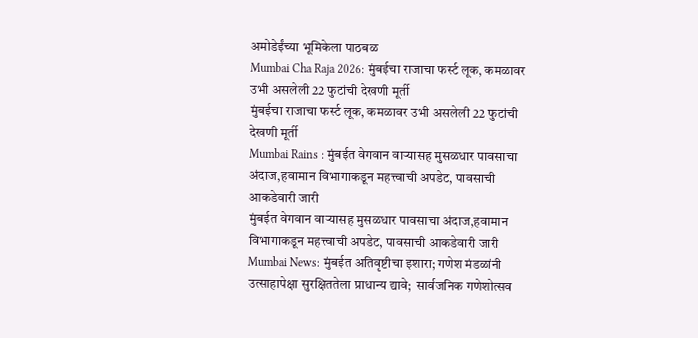अमोडेईंच्या भूमिकेला पाठबळ
Mumbai Cha Raja 2026: मुंबईचा राजाचा फर्स्ट लूक, कमळावर उभी असलेली 22 फुटांची देखणी मूर्ती
मुंबईचा राजाचा फर्स्ट लूक, कमळावर उभी असलेली 22 फुटांची देखणी मूर्ती
Mumbai Rains : मुंबईत वेगवान वाऱ्यासह मुसळधार पावसाचा अंदाज,हवामान विभागाकडून महत्त्वाची अपडेट, पावसाची आकडेवारी जारी
मुंबईत वेगवान वाऱ्यासह मुसळधार पावसाचा अंदाज,हवामान विभागाकडून महत्त्वाची अपडेट, पावसाची आकडेवारी जारी
Mumbai News: मुंबईत अतिवृष्टीचा इशारा; गणेश मंडळांनी उत्साहापेक्षा सुरक्षिततेला प्राधान्य द्यावे;  सार्वजनिक गणेशोत्सव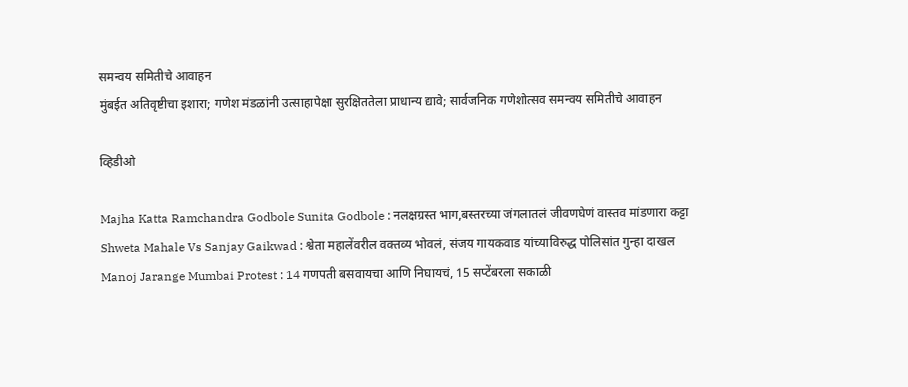समन्वय समितीचे आवाहन
मुंबईत अतिवृष्टीचा इशारा; गणेश मंडळांनी उत्साहापेक्षा सुरक्षिततेला प्राधान्य द्यावे; सार्वजनिक गणेशोत्सव समन्वय समितीचे आवाहन

व्हिडीओ

Majha Katta Ramchandra Godbole Sunita Godbole : नलक्षग्रस्त भाग,बस्तरच्या जंगलातलं जीवणघेणं वास्तव मांडणारा कट्टा
Shweta Mahale Vs Sanjay Gaikwad : श्वेता महालेंवरील वक्तव्य भोवलं, संजय गायकवाड यांच्याविरुद्ध पोलिसांत गुन्हा दाखल
Manoj Jarange Mumbai Protest : 14 गणपती बसवायचा आणि निघायचं, 15 सप्टेंबरला सकाळी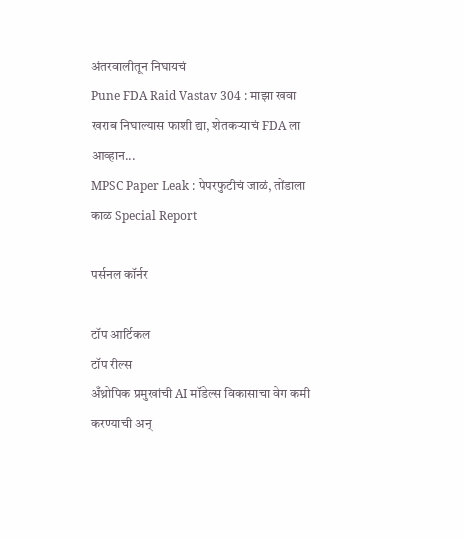अंतरवालीतून निघायचं
Pune FDA Raid Vastav 304 : माझा खवा खराब निघाल्यास फाशी द्या, शेतकऱ्याचं FDA ला आव्हान...
MPSC Paper Leak : पेपरफुटीचं जाळं, तोंडाला काळ Special Report

पर्सनल कॉर्नर

टॉप आर्टिकल
टॉप रील्स
अँथ्रोपिक प्रमुखांची AI मॉडेल्स विकासाचा वेग कमी करण्याची अन्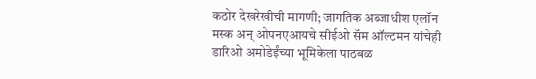कठोर देखरेखीची मागणी; जागतिक अब्जाधीश एलॉन मस्क अन् ओपनएआयचे सीईओ सॅम ऑल्टमन यांचेही डारिओ अमोडेईंच्या भूमिकेला पाठबळ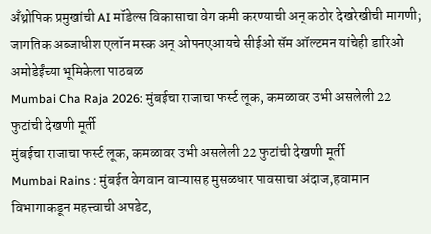अँथ्रोपिक प्रमुखांची AI मॉडेल्स विकासाचा वेग कमी करण्याची अन् कठोर देखरेखीची मागणी; जागतिक अब्जाधीश एलॉन मस्क अन् ओपनएआयचे सीईओ सॅम ऑल्टमन यांचेही डारिओ अमोडेईंच्या भूमिकेला पाठबळ
Mumbai Cha Raja 2026: मुंबईचा राजाचा फर्स्ट लूक, कमळावर उभी असलेली 22 फुटांची देखणी मूर्ती
मुंबईचा राजाचा फर्स्ट लूक, कमळावर उभी असलेली 22 फुटांची देखणी मूर्ती
Mumbai Rains : मुंबईत वेगवान वाऱ्यासह मुसळधार पावसाचा अंदाज,हवामान विभागाकडून महत्त्वाची अपडेट,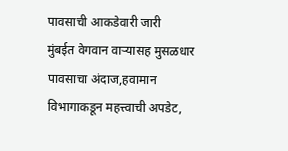पावसाची आकडेवारी जारी
मुंबईत वेगवान वाऱ्यासह मुसळधार पावसाचा अंदाज,हवामान विभागाकडून महत्त्वाची अपडेट,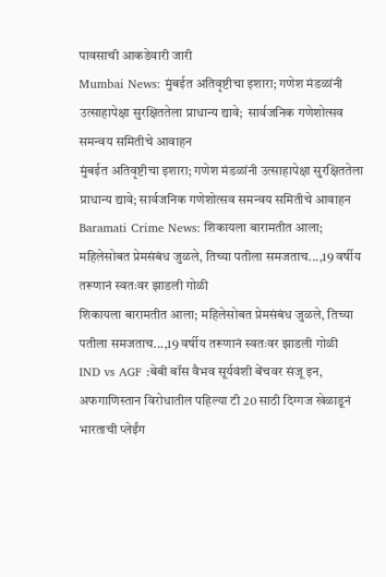पावसाची आकडेवारी जारी
Mumbai News: मुंबईत अतिवृष्टीचा इशारा; गणेश मंडळांनी उत्साहापेक्षा सुरक्षिततेला प्राधान्य द्यावे;  सार्वजनिक गणेशोत्सव समन्वय समितीचे आवाहन
मुंबईत अतिवृष्टीचा इशारा; गणेश मंडळांनी उत्साहापेक्षा सुरक्षिततेला प्राधान्य द्यावे; सार्वजनिक गणेशोत्सव समन्वय समितीचे आवाहन
Baramati Crime News: शिकायला बारामतीत आला; महिलेसोबत प्रेमसंबंध जुळले, तिच्या पतीला समजताच...,19 वर्षीय तरूणानं स्वतःवर झाडली गोळी
शिकायला बारामतीत आला; महिलेसोबत प्रेमसंबंध जुळले, तिच्या पतीला समजताच...,19 वर्षीय तरूणानं स्वतःवर झाडली गोळी
IND vs AGF :बेबी बॉस वैभव सूर्यवंशी बेंचवर संजू इन, अफगाणिस्तान विरोधातील पहिल्या टी 20 साठी दिग्गज खेळाडूनं भारताची प्लेईंग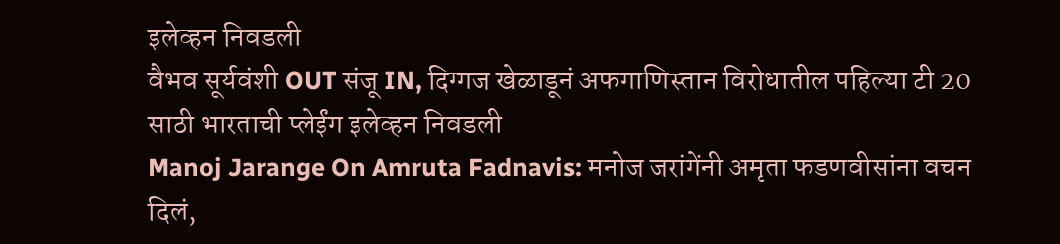इलेव्हन निवडली
वैभव सूर्यवंशी OUT संजू IN, दिग्गज खेळाडूनं अफगाणिस्तान विरोधातील पहिल्या टी 20 साठी भारताची प्लेईंग इलेव्हन निवडली
Manoj Jarange On Amruta Fadnavis: मनोज जरांगेंनी अमृता फडणवीसांना वचन दिलं,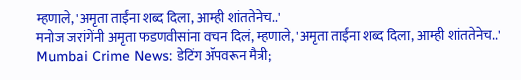म्हणाले, 'अमृता ताईंना शब्द दिला, आम्ही शांततेनेच..'
मनोज जरांगेंनी अमृता फडणवीसांना वचन दिलं, म्हणाले, 'अमृता ताईंना शब्द दिला, आम्ही शांततेनेच..'
Mumbai Crime News: डेटिंग ॲपवरून मैत्री;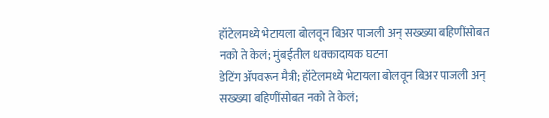हॉटेलमध्ये भेटायला बोलवून बिअर पाजली अन् सख्ख्या बहिणींसोबत नको ते केलं; मुंबईतील धक्कादायक घटना
डेटिंग ॲपवरून मैत्री; हॉटेलमध्ये भेटायला बोलवून बिअर पाजली अन् सख्ख्या बहिणींसोबत नको ते केलं;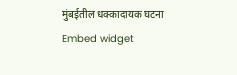मुंबईतील धक्कादायक घटना
Embed widget